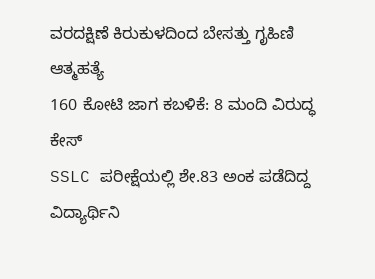ವರದಕ್ಷಿಣೆ ಕಿರುಕುಳದಿಂದ ಬೇಸತ್ತು ಗೃಹಿಣಿ ಆತ್ಮಹತ್ಯೆ
160 ಕೋಟಿ ಜಾಗ ಕಬಳಿಕೆ: 8 ಮಂದಿ ವಿರುದ್ಧ ಕೇಸ್
SSLC ಪರೀಕ್ಷೆಯಲ್ಲಿ ಶೇ.83 ಅಂಕ ಪಡೆದಿದ್ದ ವಿದ್ಯಾರ್ಥಿನಿ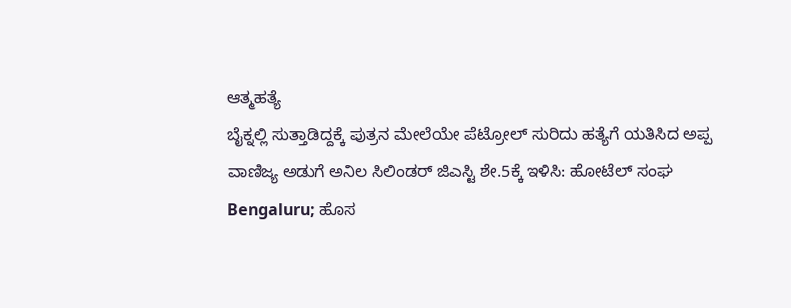ಆತ್ಮಹತ್ಯೆ
ಬೈಕ್ನಲ್ಲಿ ಸುತ್ತಾಡಿದ್ದಕ್ಕೆ ಪುತ್ರನ ಮೇಲೆಯೇ ಪೆಟ್ರೋಲ್ ಸುರಿದು ಹತ್ಯೆಗೆ ಯತಿಸಿದ ಅಪ್ಪ
ವಾಣಿಜ್ಯ ಅಡುಗೆ ಅನಿಲ ಸಿಲಿಂಡರ್ ಜಿಎಸ್ಟಿ ಶೇ.5ಕ್ಕೆ ಇಳಿಸಿ: ಹೋಟೆಲ್ ಸಂಘ
Bengaluru; ಹೊಸ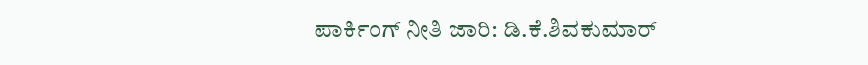ಪಾರ್ಕಿಂಗ್ ನೀತಿ ಜಾರಿ: ಡಿ.ಕೆ.ಶಿವಕುಮಾರ್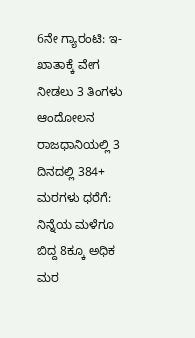6ನೇ ಗ್ಯಾರಂಟಿ: ಇ-ಖಾತಾಕ್ಕೆ ವೇಗ ನೀಡಲು 3 ತಿಂಗಳು ಆಂದೋಲನ
ರಾಜಧಾನಿಯಲ್ಲಿ 3 ದಿನದಲ್ಲಿ 384+ ಮರಗಳು ಧರೆಗೆ: ನಿನ್ನೆಯ ಮಳೆಗೂ ಬಿದ್ದ 8ಕ್ಕೂ ಅಧಿಕ ಮರ